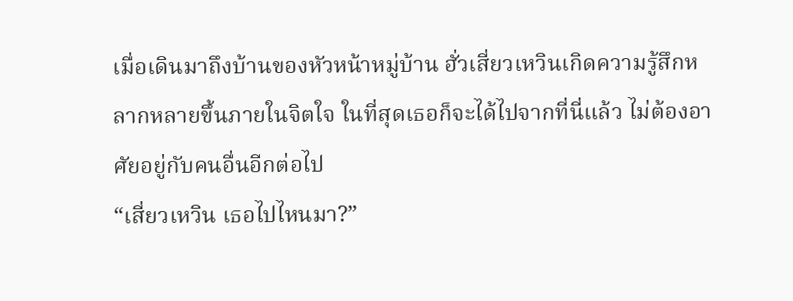เมื่อเดินมาถึงบ้านของหัวหน้าหมู่บ้าน ฮั่วเสี่ยวเหวินเกิดความรู้สึกหลากหลายขึ้นภายในจิตใจ ในที่สุดเธอก็จะได้ไปจากที่นี่แล้ว ไม่ต้องอาศัยอยู่กับคนอื่นอีกต่อไป
“เสี่ยวเหวิน เธอไปไหนมา?”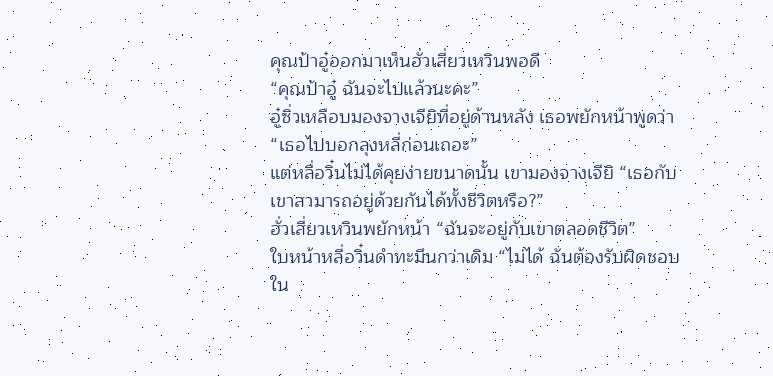คุณป้าอู๋ออกมาเห็นฮั่วเสี่ยวเหวินพอดี
“คุณป้าอู๋ ฉันจะไปแล้วนะคะ”
อู๋ซิ่วเหลือบมองจางเจียิที่อยู่ด้านหลัง เธอพยักหน้าพูดว่า “เธอไปบอกลุงหลี่ก่อนเถอะ”
แต่หลี่อวิ๋นไม่ได้คุยง่ายขนาดนั้น เขามองจางเจียิ “เธอกับเขาสามารถอยู่ด้วยกันได้ทั้งชีวิตหรือ?”
ฮั่วเสี่ยวเหวินพยักหน้า “ฉันจะอยู่กับเขาตลอดชีวิต”
ใบหน้าหลี่อวิ๋นดำทะมึนกว่าเดิม “ไม่ได้ ฉันต้องรับผิดชอบใน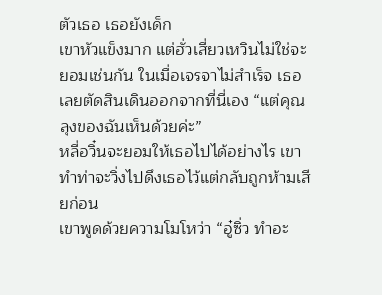ตัวเธอ เธอยังเด็ก
เขาหัวแข็งมาก แต่ฮั่วเสี่ยวเหวินไม่ใช่จะยอมเช่นกัน ในเมื่อเจรจาไม่สำเร็จ เธอเลยตัดสินเดินออกจากที่นี่เอง “แต่คุณลุงของฉันเห็นด้วยค่ะ”
หลี่อวิ๋นจะยอมให้เธอไปได้อย่างไร เขาทำท่าจะวิ่งไปดึงเธอไว้แต่กลับถูกห้ามเสียก่อน
เขาพูดด้วยความโมโหว่า “อู๋ซิ่ว ทำอะ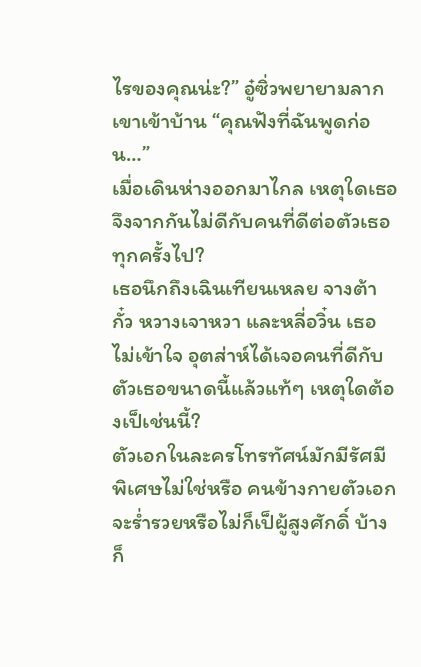ไรของคุณน่ะ?” อู๋ซิ่วพยายามลากเขาเข้าบ้าน “คุณฟังที่ฉันพูดก่อน…”
เมื่อเดินห่างออกมาไกล เหตุใดเธอจึงจากกันไม่ดีกับคนที่ดีต่อตัวเธอทุกครั้งไป?
เธอนึกถึงเฉินเทียนเหลย จางต้ากั๋ว หวางเจาหวา และหลี่อวิ๋น เธอไม่เข้าใจ อุตส่าห์ได้เจอคนที่ดีกับตัวเธอขนาดนี้แล้วแท้ๆ เหตุใดต้องเป็เช่นนี้?
ตัวเอกในละครโทรทัศน์มักมีรัศมีพิเศษไม่ใช่หรือ คนข้างกายตัวเอกจะร่ำรวยหรือไม่ก็เป็ผู้สูงศักดิ์ บ้างก็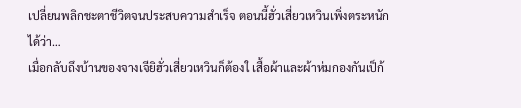เปลี่ยนพลิกชะตาชีวิตจนประสบความสำเร็จ ตอนนี้ฮั่วเสี่ยวเหวินเพิ่งตระหนักได้ว่า…
เมื่อกลับถึงบ้านของจางเจียิฮั่วเสี่ยวเหวินก็ต้องใ เสื้อผ้าและผ้าห่มกองกันเป็ก้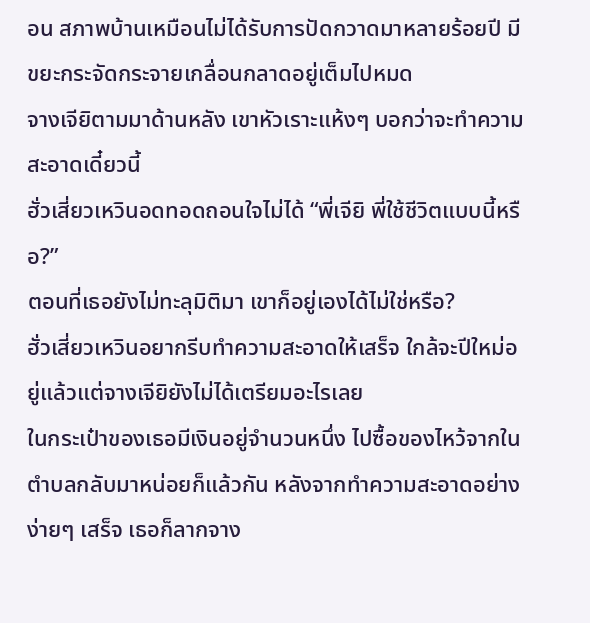อน สภาพบ้านเหมือนไม่ได้รับการปัดกวาดมาหลายร้อยปี มีขยะกระจัดกระจายเกลื่อนกลาดอยู่เต็มไปหมด
จางเจียิตามมาด้านหลัง เขาหัวเราะแห้งๆ บอกว่าจะทำความสะอาดเดี๋ยวนี้
ฮั่วเสี่ยวเหวินอดทอดถอนใจไม่ได้ “พี่เจียิ พี่ใช้ชีวิตแบบนี้หรือ?”
ตอนที่เธอยังไม่ทะลุมิติมา เขาก็อยู่เองได้ไม่ใช่หรือ?
ฮั่วเสี่ยวเหวินอยากรีบทำความสะอาดให้เสร็จ ใกล้จะปีใหม่อยู่แล้วแต่จางเจียิยังไม่ได้เตรียมอะไรเลย
ในกระเป๋าของเธอมีเงินอยู่จำนวนหนึ่ง ไปซื้อของไหว้จากในตำบลกลับมาหน่อยก็แล้วกัน หลังจากทำความสะอาดอย่างง่ายๆ เสร็จ เธอก็ลากจาง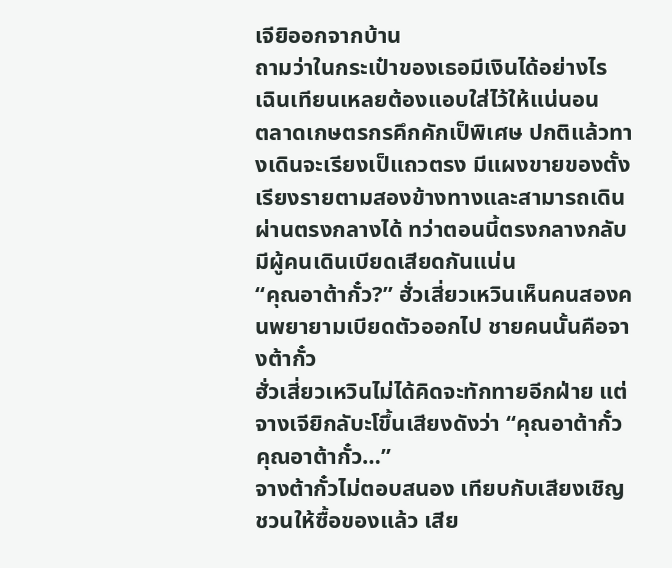เจียิออกจากบ้าน
ถามว่าในกระเป๋าของเธอมีเงินได้อย่างไร เฉินเทียนเหลยต้องแอบใส่ไว้ให้แน่นอน
ตลาดเกษตรกรคึกคักเป็พิเศษ ปกติแล้วทางเดินจะเรียงเป็แถวตรง มีแผงขายของตั้งเรียงรายตามสองข้างทางและสามารถเดินผ่านตรงกลางได้ ทว่าตอนนี้ตรงกลางกลับมีผู้คนเดินเบียดเสียดกันแน่น
“คุณอาต้ากั๋ว?” ฮั่วเสี่ยวเหวินเห็นคนสองคนพยายามเบียดตัวออกไป ชายคนนั้นคือจางต้ากั๋ว
ฮั่วเสี่ยวเหวินไม่ได้คิดจะทักทายอีกฝ่าย แต่จางเจียิกลับะโขึ้นเสียงดังว่า “คุณอาต้ากั๋ว คุณอาต้ากั๋ว…”
จางต้ากั๋วไม่ตอบสนอง เทียบกับเสียงเชิญชวนให้ซื้อของแล้ว เสีย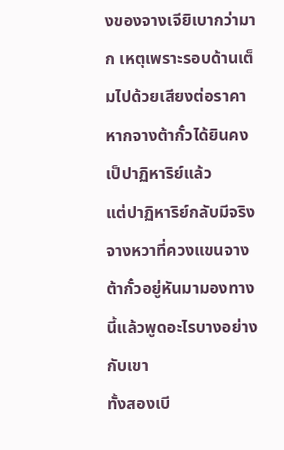งของจางเจียิเบากว่ามาก เหตุเพราะรอบด้านเต็มไปด้วยเสียงต่อราคา หากจางต้ากั๋วได้ยินคงเป็ปาฏิหาริย์แล้ว
แต่ปาฏิหาริย์กลับมีจริง จางหวาที่ควงแขนจางต้ากั๋วอยู่หันมามองทางนี้แล้วพูดอะไรบางอย่างกับเขา
ทั้งสองเบี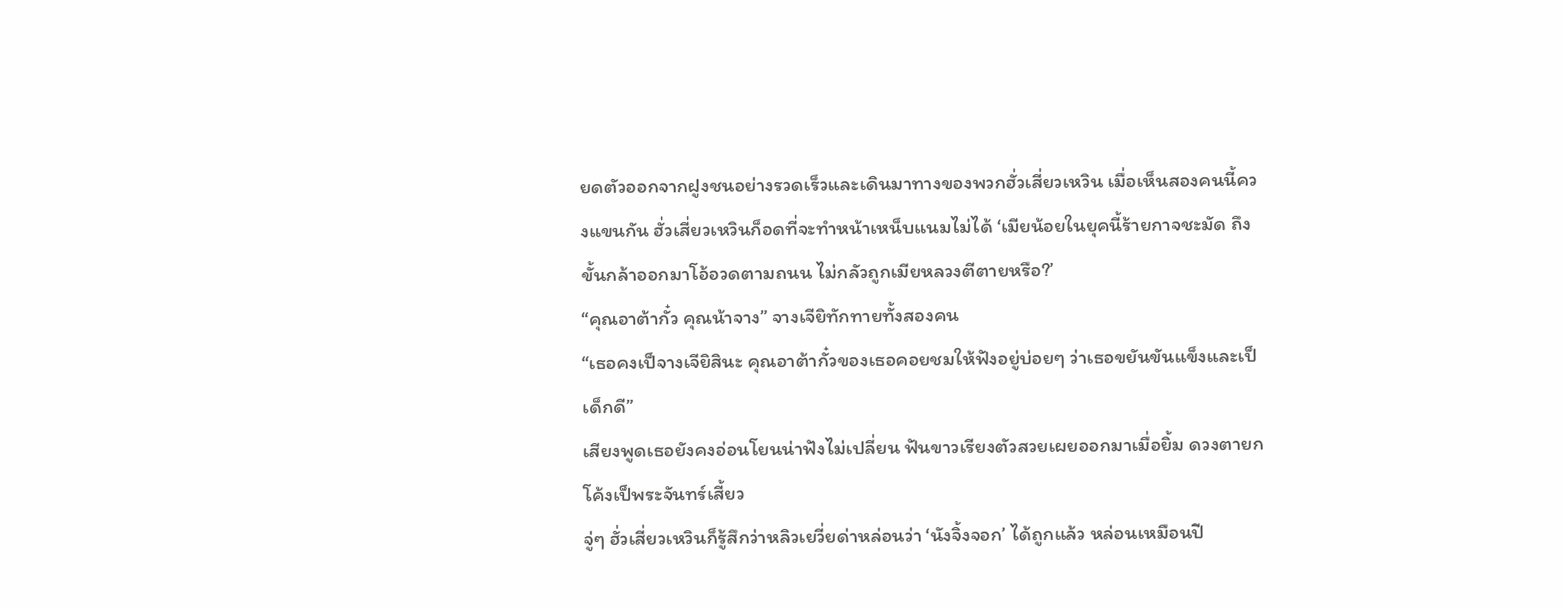ยดตัวออกจากฝูงชนอย่างรวดเร็วและเดินมาทางของพวกฮั่วเสี่ยวเหวิน เมื่อเห็นสองคนนี้ควงแขนกัน ฮั่วเสี่ยวเหวินก็อดที่จะทำหน้าเหน็บแนมไม่ได้ ‘เมียน้อยในยุคนี้ร้ายกาจชะมัด ถึงขั้นกล้าออกมาโอ้อวดตามถนน ไม่กลัวถูกเมียหลวงตีตายหรือ?’
“คุณอาต้ากั๋ว คุณน้าจาง” จางเจียิทักทายทั้งสองคน
“เธอคงเป็จางเจียิสินะ คุณอาต้ากั๋วของเธอคอยชมให้ฟังอยู่บ่อยๆ ว่าเธอขยันขันแข็งและเป็เด็กดี”
เสียงพูดเธอยังคงอ่อนโยนน่าฟังไม่เปลี่ยน ฟันขาวเรียงตัวสวยเผยออกมาเมื่อยิ้ม ดวงตายกโค้งเป็พระจันทร์เสี้ยว
จู่ๆ ฮั่วเสี่ยวเหวินก็รู้สึกว่าหลิวเยวี่ยด่าหล่อนว่า ‘นังจิ้งจอก’ ได้ถูกแล้ว หล่อนเหมือนปี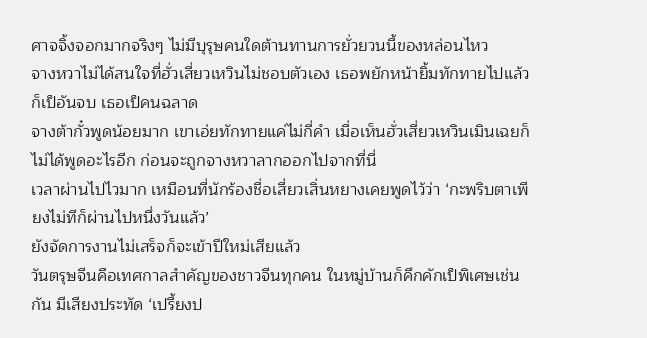ศาจจิ้งจอกมากจริงๆ ไม่มีบุรุษคนใดต้านทานการยั่วยวนนี้ของหล่อนไหว
จางหวาไม่ได้สนใจที่ฮั่วเสี่ยวเหวินไม่ชอบตัวเอง เธอพยักหน้ายิ้มทักทายไปแล้วก็เป็อันจบ เธอเป็คนฉลาด
จางต้ากั๋วพูดน้อยมาก เขาเอ่ยทักทายแค่ไม่กี่คำ เมื่อเห็นฮั่วเสี่ยวเหวินเมินเฉยก็ไม่ได้พูดอะไรอีก ก่อนจะถูกจางหวาลากออกไปจากที่นี่
เวลาผ่านไปไวมาก เหมือนที่นักร้องชื่อเสี่ยวเสิ่นหยางเคยพูดไว้ว่า ‘กะพริบตาเพียงไม่ทีก็ผ่านไปหนึ่งวันแล้ว’
ยังจัดการงานไม่เสร็จก็จะเข้าปีใหม่เสียแล้ว
วันตรุษจีนคือเทศกาลสำคัญของชาวจีนทุกคน ในหมู่บ้านก็คึกคักเป็พิเศษเช่นกัน มีเสียงประทัด ‘เปรี้ยงป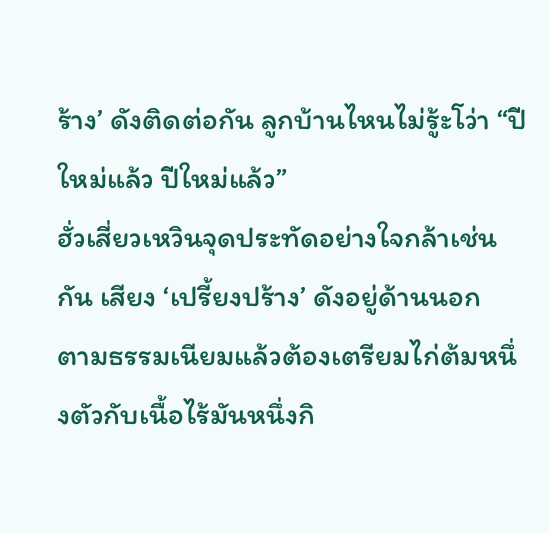ร้าง’ ดังติดต่อกัน ลูกบ้านไหนไม่รู้ะโว่า “ปีใหม่แล้ว ปีใหม่แล้ว”
ฮั่วเสี่ยวเหวินจุดประทัดอย่างใจกล้าเช่นกัน เสียง ‘เปรี้ยงปร้าง’ ดังอยู่ด้านนอก
ตามธรรมเนียมแล้วต้องเตรียมไก่ต้มหนึ่งตัวกับเนื้อไร้มันหนึ่งกิ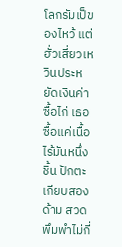โลกรัมเป็ของไหว้ แต่ฮั่วเสี่ยวเหวินประหยัดเงินค่าซื้อไก่ เธอซื้อแค่เนื้อไร้มันหนึ่งชิ้น ปักตะเกียบสองด้าม สวดพึมพำไม่กี่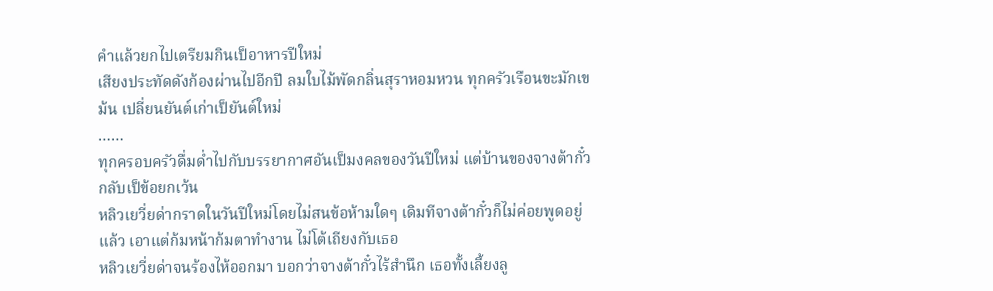คำแล้วยกไปเตรียมกินเป็อาหารปีใหม่
เสียงประทัดดังก้องผ่านไปอีกปี ลมใบไม้พัดกลิ่นสุราหอมหวน ทุกครัวเรือนขะมักเขม้น เปลี่ยนยันต์เก่าเป็ยันต์ใหม่
……
ทุกครอบครัวดื่มด่ำไปกับบรรยากาศอันเป็มงคลของวันปีใหม่ แต่บ้านของจางต้ากั๋วกลับเป็ข้อยกเว้น
หลิวเยวี่ยด่ากราดในวันปีใหม่โดยไม่สนข้อห้ามใดๆ เดิมทีจางต้ากั๋วก็ไม่ค่อยพูดอยู่แล้ว เอาแต่ก้มหน้าก้มตาทำงาน ไม่โต้เถียงกับเธอ
หลิวเยวี่ยด่าจนร้องไห้ออกมา บอกว่าจางต้ากั๋วไร้สำนึก เธอทั้งเลี้ยงลู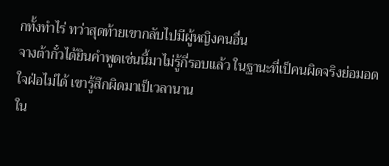กทั้งทำไร่ ทว่าสุดท้ายเขากลับไปมีผู้หญิงคนอื่น
จางต้ากั๋วได้ยินคำพูดเช่นนี้มาไม่รู้กี่รอบแล้ว ในฐานะที่เป็คนผิดจริงย่อมอดใจฝ่อไม่ได้ เขารู้สึกผิดมาเป็เวลานาน
ใน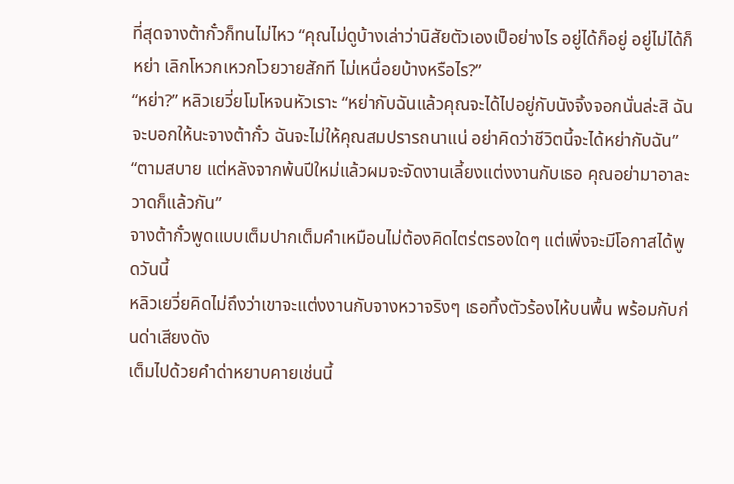ที่สุดจางต้ากั๋วก็ทนไม่ไหว “คุณไม่ดูบ้างเล่าว่านิสัยตัวเองเป็อย่างไร อยู่ได้ก็อยู่ อยู่ไม่ได้ก็หย่า เลิกโหวกเหวกโวยวายสักที ไม่เหนื่อยบ้างหรือไร?”
“หย่า?” หลิวเยวี่ยโมโหจนหัวเราะ “หย่ากับฉันแล้วคุณจะได้ไปอยู่กับนังจิ้งจอกนั่นล่ะสิ ฉันจะบอกให้นะจางต้ากั๋ว ฉันจะไม่ให้คุณสมปรารถนาแน่ อย่าคิดว่าชีวิตนี้จะได้หย่ากับฉัน”
“ตามสบาย แต่หลังจากพ้นปีใหม่แล้วผมจะจัดงานเลี้ยงแต่งงานกับเธอ คุณอย่ามาอาละวาดก็แล้วกัน”
จางต้ากั๋วพูดแบบเต็มปากเต็มคำเหมือนไม่ต้องคิดไตร่ตรองใดๆ แต่เพิ่งจะมีโอกาสได้พูดวันนี้
หลิวเยวี่ยคิดไม่ถึงว่าเขาจะแต่งงานกับจางหวาจริงๆ เธอทิ้งตัวร้องไห้บนพื้น พร้อมกับก่นด่าเสียงดัง
เต็มไปด้วยคำด่าหยาบคายเช่นนี้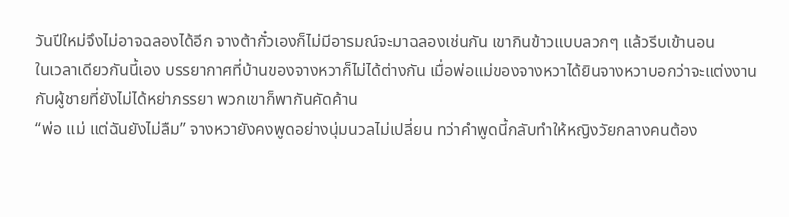วันปีใหม่จึงไม่อาจฉลองได้อีก จางต้ากั๋วเองก็ไม่มีอารมณ์จะมาฉลองเช่นกัน เขากินข้าวแบบลวกๆ แล้วรีบเข้านอน
ในเวลาเดียวกันนี้เอง บรรยากาศที่บ้านของจางหวาก็ไม่ได้ต่างกัน เมื่อพ่อแม่ของจางหวาได้ยินจางหวาบอกว่าจะแต่งงานกับผู้ชายที่ยังไม่ได้หย่าภรรยา พวกเขาก็พากันคัดค้าน
“พ่อ แม่ แต่ฉันยังไม่ลืม” จางหวายังคงพูดอย่างนุ่มนวลไม่เปลี่ยน ทว่าคำพูดนี้กลับทำให้หญิงวัยกลางคนต้อง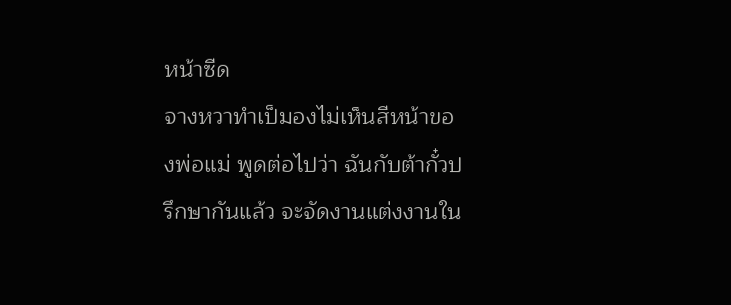หน้าซีด
จางหวาทำเป็มองไม่เห็นสีหน้าของพ่อแม่ พูดต่อไปว่า ฉันกับต้ากั๋วปรึกษากันแล้ว จะจัดงานแต่งงานใน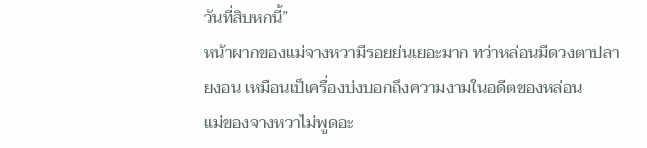วันที่สิบหกนี้”
หน้าผากของแม่จางหวามีรอยย่นเยอะมาก ทว่าหล่อนมีดวงตาปลายงอน เหมือนเป็เครื่องบ่งบอกถึงความงามในอดีตของหล่อน
แม่ของจางหวาไม่พูดอะ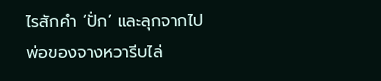ไรสักคำ ‘ปั่ก’ และลุกจากไป
พ่อของจางหวารีบไล่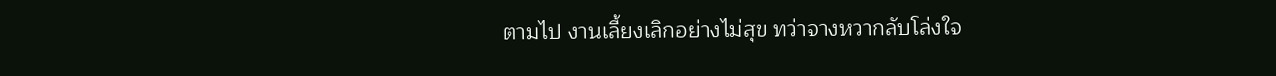ตามไป งานเลี้ยงเลิกอย่างไม่สุข ทว่าจางหวากลับโล่งใจ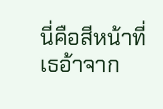นี่คือสีหน้าที่เธอ้าจาก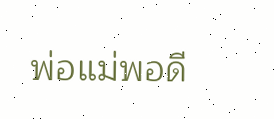พ่อแม่พอดี